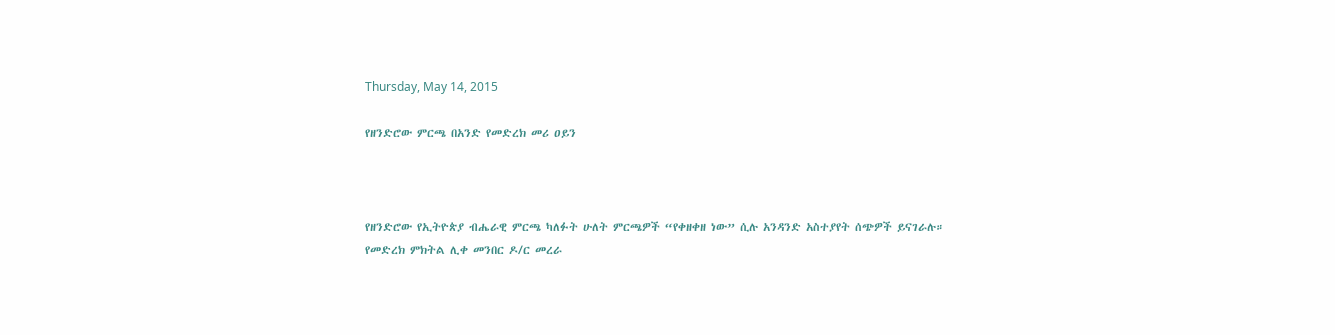Thursday, May 14, 2015

የዘንድሮው ምርጫ በአንድ የመድረክ መሪ ዐይን



የዘንድሮው የኢትዮጵያ ብሔራዊ ምርጫ ካለፉት ሁለት ምርጫዎች “የቀዘቀዘ ነው” ሲሉ አንዳንድ አስተያየት ሰጭዎች ይናገራሉ።
የመድረክ ምክትል ሊቀ መንበር ዶ/ር መረራ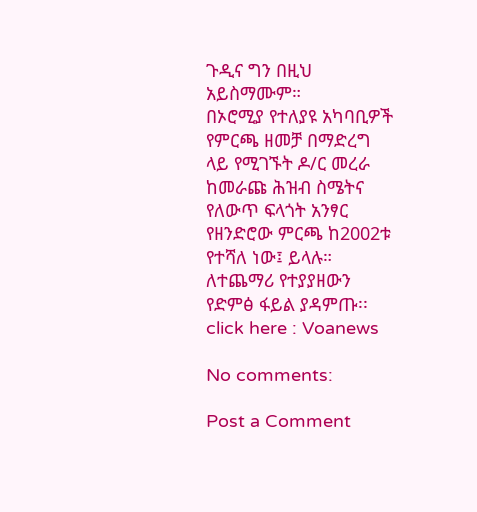ጉዲና ግን በዚህ አይስማሙም።
በኦሮሚያ የተለያዩ አካባቢዎች የምርጫ ዘመቻ በማድረግ ላይ የሚገኙት ዶ/ር መረራ ከመራጩ ሕዝብ ስሜትና የለውጥ ፍላጎት አንፃር የዘንድሮው ምርጫ ከ2002ቱ የተሻለ ነው፤ ይላሉ።
ለተጨማሪ የተያያዘውን የድምፅ ፋይል ያዳምጡ፡፡
click here : Voanews

No comments:

Post a Comment